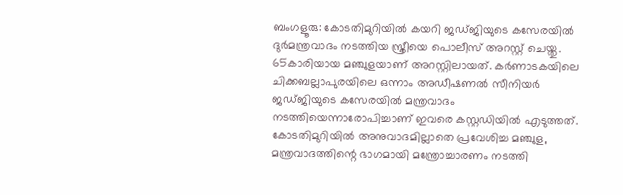ബംഗളൂരു: കോടതിമുറിയിൽ കയറി ജഡ്ജിയുടെ കസേരയിൽ ദുർമന്ത്രവാദം നടത്തിയ സ്ത്രീയെ പൊലീസ് അറസ്റ്റ് ചെയ്തു. 65കാരിയായ മഞ്ചുളയാണ് അറസ്റ്റിലായത്. കർണാടകയിലെ ചിക്കബല്ലാപുരയിലെ ഒന്നാം അഡീഷണൽ സീനിയർ ജഡ്ജിയുടെ കസേരയിൽ മന്ത്രവാദം നടത്തിയെന്നാരോപിച്ചാണ് ഇവരെ കസ്റ്റഡിയിൽ എടുത്തത്.
കോടതിമുറിയിൽ അനുവാദമില്ലാതെ പ്രവേശിച്ച മഞ്ചുള, മന്ത്രവാദത്തിന്റെ ഭാഗമായി മന്ത്രോച്ചാരണം നടത്തി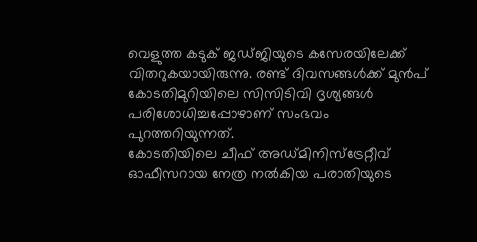വെളുത്ത കടുക് ജഡ്ജിയുടെ കസേരയിലേക്ക് വിതറുകയായിരുന്നു. രണ്ട് ദിവസങ്ങൾക്ക് മുൻപ് കോടതിമുറിയിലെ സിസിടിവി ദൃശ്യങ്ങൾ പരിശോധിച്ചപ്പോഴാണ് സംഭവം പുറത്തറിയുന്നത്.
കോടതിയിലെ ചീഫ് അഡ്മിനിസ്ട്രേറ്റീവ് ഓഫീസറായ നേത്ര നൽകിയ പരാതിയുടെ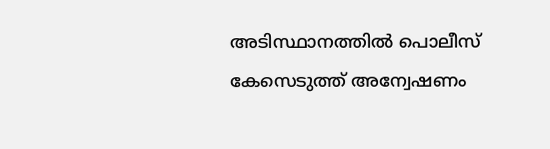അടിസ്ഥാനത്തിൽ പൊലീസ് കേസെടുത്ത് അന്വേഷണം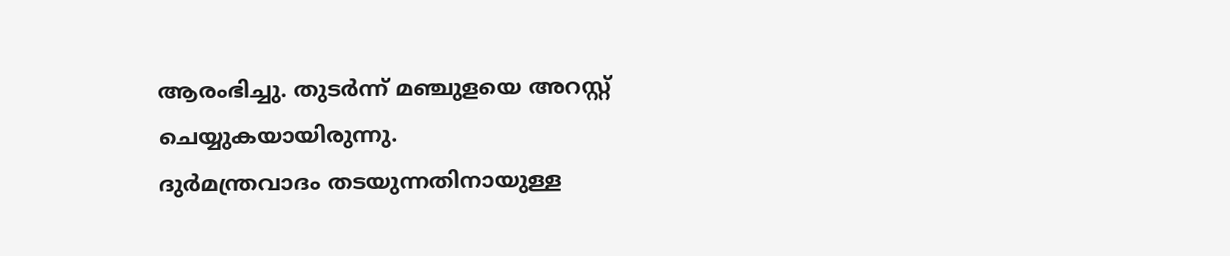ആരംഭിച്ചു. തുടർന്ന് മഞ്ചുളയെ അറസ്റ്റ് ചെയ്യുകയായിരുന്നു.
ദുർമന്ത്രവാദം തടയുന്നതിനായുള്ള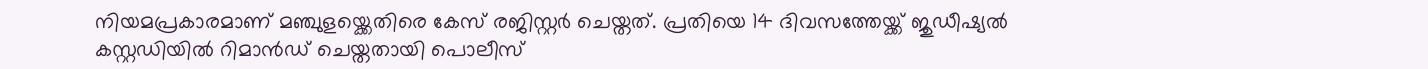നിയമപ്രകാരമാണ് മഞ്ചുളയ്ക്കെതിരെ കേസ് രജിസ്റ്റർ ചെയ്തത്. പ്രതിയെ 14 ദിവസത്തേയ്ക്ക് ജുഡീഷ്യൽ കസ്റ്റഡിയിൽ റിമാൻഡ് ചെയ്തതായി പൊലീസ്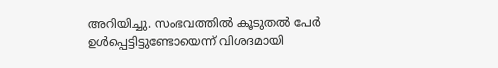അറിയിച്ചു. സംഭവത്തിൽ കൂടുതൽ പേർ ഉൾപ്പെട്ടിട്ടുണ്ടോയെന്ന് വിശദമായി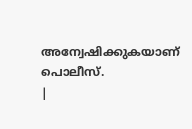അന്വേഷിക്കുകയാണ് പൊലീസ്.
|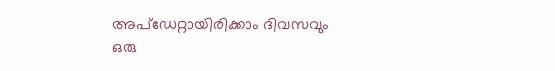അപ്ഡേറ്റായിരിക്കാം ദിവസവും
ഒരു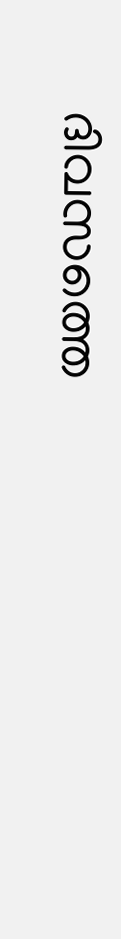ദിവസത്തെ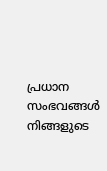പ്രധാന സംഭവങ്ങൾ നിങ്ങളുടെ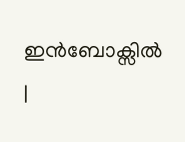ഇൻബോക്സിൽ |